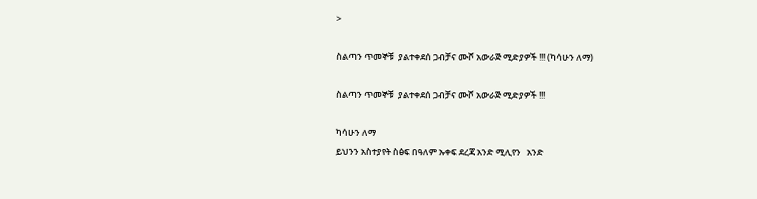>

ስልጣን ጥመኞቹ  ያልተቀደሰ ጋብቻና ሙሾ አውራጅ ሚድያዎች !!! (ካሳሁን ለማ)

ስልጣን ጥመኞቹ  ያልተቀደሰ ጋብቻና ሙሾ አውራጅ ሚድያዎች !!!

ካሳሁን ለማ
ይህንን አስተያየት ስፅፍ በዓለም ኡቀፍ ደረጃ አንድ ሚሊየን   አንድ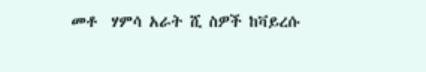መቶ  ሃምሳ አራት ሺ ስዎች ከቫይረሱ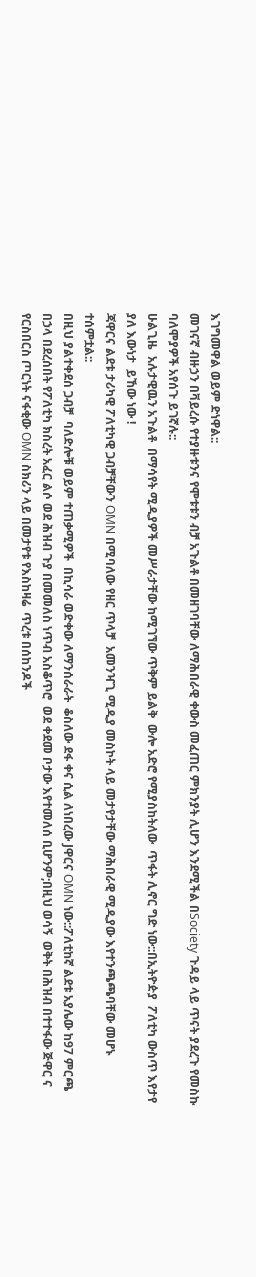እገግመዋል ወይም ድነዋል::
መገናኛ ብዙኃን በቫይረሱ የተያዙቱንና የሞቱቱን ብቻ አጉልቶ በመዘገባቸው ለማሕበራዊ ቀውስ መፈጠር ምክንያት ሊሆን እንደሚችል በSociety ጉዳይ ላይ ጥናት ያደረጉ የመስኩ ባለሞያዎች አየሰጉ ይገኛሉ::
ሁልጊዜ  አሉታዊዉን አጉልቶ  በማሳየት ሚዲያዎች መሥራታቸው ከሚገኘው ጥቅም ይልቅ  ውሎ አድሮ የሚያስከትለው  ጥፋት ሊኖር ግድ ነው::በኢትዮዽያ  ፖለቲካ ውስጥ እየታየ ያለ እውነታ  ይኸው ነው !
ጃዋርና ልደቱ ታሪካዊ ፖለቲካዊ ጋብቻቸውን OMN በሚባለው የዘር ጥላቻ  አመንዣጊ ሚዲያ መስኮት ላይ መታየታቸው ማሕበራዊ ሚዲያው እየተንጫጫባቸው መሆኑ ተሰምቷል::
በዚህ ያልተቀደሰ ጋብቻ  ባለድሎቹ ወይም ተጠቃሚዎች  በኪሳራ ወድቀው ለማንሰራራት  ቆስለው ደፋ ቀና ሲል ለነበረው Jዋርና OMN ነው::ፖለቲከኛ ልደቱ አያሌው ከ97 ምርጫ በኃላ በደረሰበት የፖለቲካ ክስረት አፈር ልሶ ወደ ሕዝብ ጉያ በመመለስ ነጥብ አስቆጥሮ  ወደ ቀደመ ቦታው እየተመለሰ ቢሆንም;በዚህ ወሳኝ  ወቅት በሕዝብ በተተፋው ጅዋር ና  የርስበርስ ጦርነት ናፋቂው OMN ስክሪን ላይ በመታየቱ የእስከዛሬ  ጥረቱ በሰከንዶች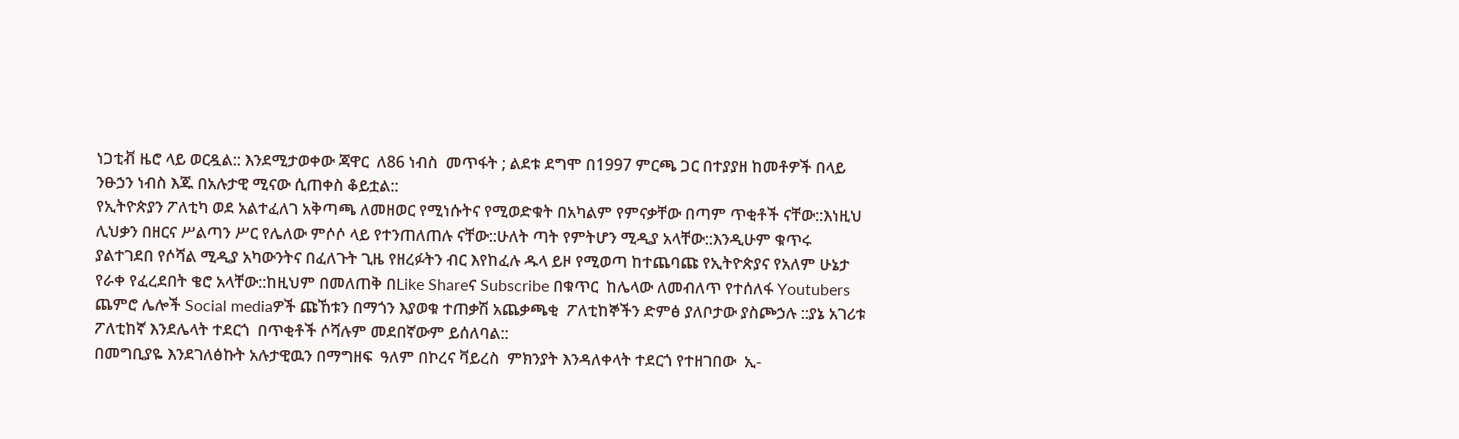ነጋቲቭ ዜሮ ላይ ወርዷል:: እንደሚታወቀው ጃዋር  ለ86 ነብስ  መጥፋት ; ልደቱ ደግሞ በ1997 ምርጫ ጋር በተያያዘ ከመቶዎች በላይ ንፁኃን ነብስ እጁ በአሉታዊ ሚናው ሲጠቀስ ቆይቷል::
የኢትዮጵያን ፖለቲካ ወደ አልተፈለገ አቅጣጫ ለመዘወር የሚነሱትና የሚወድቁት በአካልም የምናቃቸው በጣም ጥቂቶች ናቸው::እነዚህ ሊህቃን በዘርና ሥልጣን ሥር የሌለው ምሶሶ ላይ የተንጠለጠሉ ናቸው::ሁለት ጣት የምትሆን ሚዲያ አላቸው::እንዲሁም ቁጥሩ ያልተገደበ የሶሻል ሚዲያ አካውንትና በፈለጉት ጊዜ የዘረፉትን ብር እየከፈሉ ዱላ ይዞ የሚወጣ ከተጨባጩ የኢትዮጵያና የአለም ሁኔታ  የራቀ የፈረደበት ቄሮ አላቸው::ከዚህም በመለጠቅ በLike Shareና Subscribe በቁጥር  ከሌላው ለመብለጥ የተሰለፋ Youtubers ጨምሮ ሌሎች Social mediaዎች ጩኸቱን በማጎን እያወቁ ተጠቃሽ አጨቃጫቂ  ፖለቲከኞችን ድምፅ ያለቦታው ያስጮኃሉ ::ያኔ አገሪቱ ፖለቲከኛ እንደሌላት ተደርጎ  በጥቂቶች ሶሻሉም መደበኛውም ይሰለባል::
በመግቢያዬ እንደገለፅኩት አሉታዊዉን በማግዘፍ  ዓለም በኮረና ቫይረስ  ምክንያት እንዳለቀላት ተደርጎ የተዘገበው  ኢ-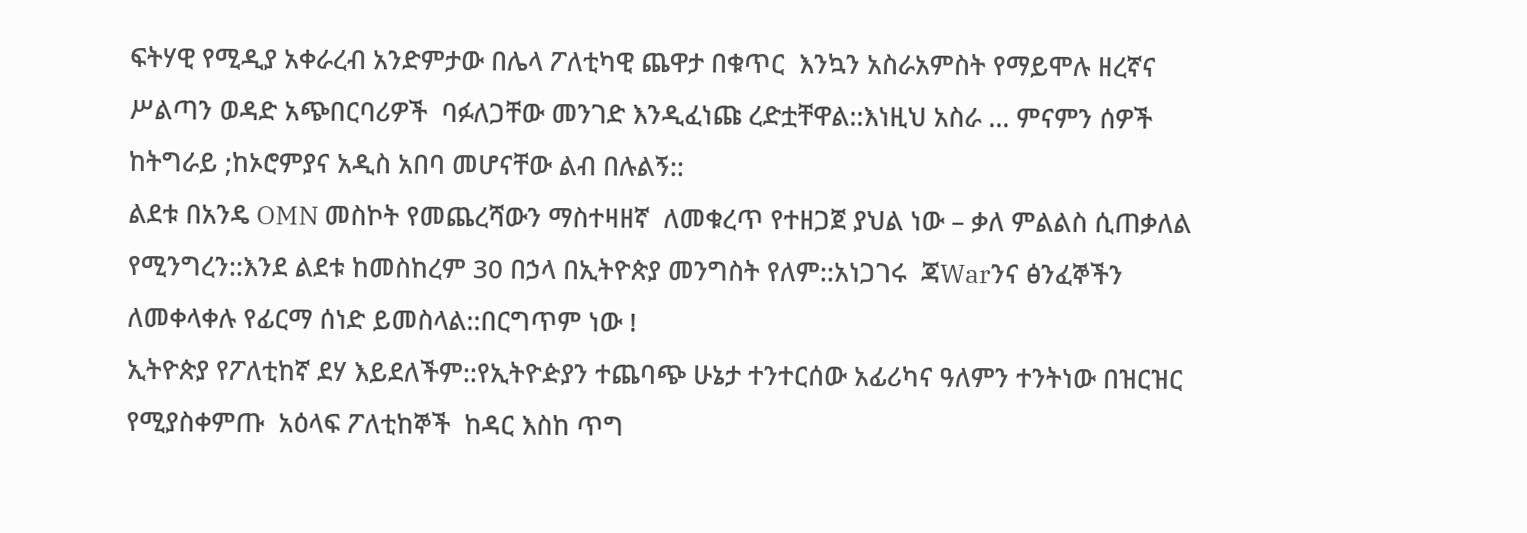ፍትሃዊ የሚዲያ አቀራረብ አንድምታው በሌላ ፖለቲካዊ ጨዋታ በቁጥር  እንኳን አስራአምስት የማይሞሉ ዘረኛና  ሥልጣን ወዳድ አጭበርባሪዎች  ባፉለጋቸው መንገድ እንዲፈነጩ ረድቷቸዋል::እነዚህ አስራ … ምናምን ሰዎች ከትግራይ ;ከኦሮምያና አዲስ አበባ መሆናቸው ልብ በሉልኝ::
ልደቱ በአንዴ OMN መስኮት የመጨረሻውን ማስተዛዘኛ  ለመቁረጥ የተዘጋጀ ያህል ነው – ቃለ ምልልስ ሲጠቃለል የሚንግረን::እንደ ልደቱ ከመስከረም 30 በኃላ በኢትዮጵያ መንግስት የለም::አነጋገሩ  ጃWarንና ፅንፈኞችን ለመቀላቀሉ የፊርማ ሰነድ ይመስላል::በርግጥም ነው !
ኢትዮጵያ የፖለቲከኛ ደሃ እይደለችም::የኢትዮዽያን ተጨባጭ ሁኔታ ተንተርሰው አፊሪካና ዓለምን ተንትነው በዝርዝር  የሚያስቀምጡ  አዕላፍ ፖለቲከኞች  ከዳር እስከ ጥግ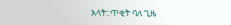አላት::ጥቂት ባለ ጊዜ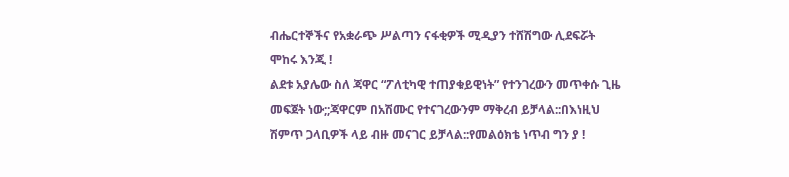ብሔርተኞችና የአቋራጭ ሥልጣን ናፋቂዎች ሚዲያን ተሸሽግው ሊደፍሯት ሞከሩ እንጂ !
ልደቱ አያሌው ስለ ጃዋር “ፖለቲካዊ ተጠያቁይዊነት” የተንገረውን መጥቀሱ ጊዜ መፍጀት ነው;;ጃዋርም በአሽሙር የተናገረውንም ማቅረብ ይቻላል::በእነዚህ ሽምጥ ጋላቢዎች ላይ ብዙ መናገር ይቻላል::የመልዕክቴ ነጥብ ግን ያ !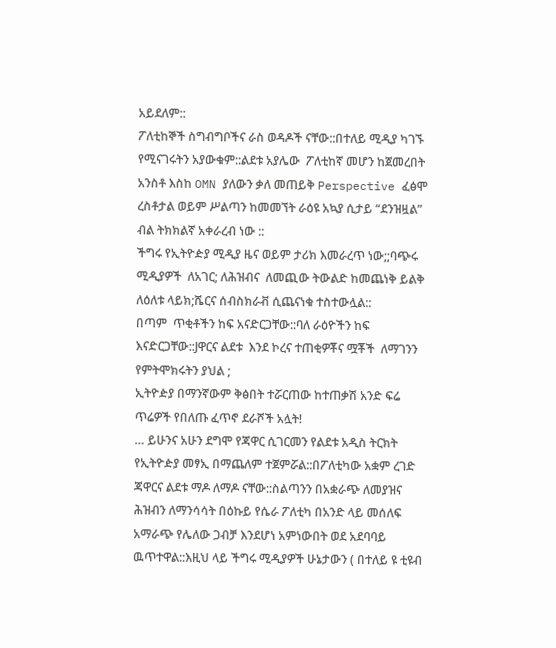አይደለም::
ፖለቲከኞች ስግብግቦችና ራስ ወዳዶች ናቸው::በተለይ ሚዲያ ካገኙ  የሚናገሩትን አያውቁም::ልደቱ አያሌው  ፖለቲከኛ መሆን ከጀመረበት አንስቶ እስከ OMN ያለውን ቃለ መጠይቅ Perspective ፈፅሞ ረስቶታል ወይም ሥልጣን ከመመኘት ራዕዩ አኳያ ሲታይ “ደንዝዟል” ብል ትክክልኛ አቀራረብ ነው ::
ችግሩ የኢትዮዽያ ሚዲያ ዜና ወይም ታሪክ እመራረጥ ነው;;ባጭሩ ሚዲያዎች  ለአገር; ለሕዝብና  ለመጪው ትውልድ ከመጨነቅ ይልቅ  ለዕለቱ ላይክ;ሼርና ሰብስክራቭ ሲጨናነቁ ተስተውሏል::
በጣም  ጥቂቶችን ከፍ አናድርጋቸው::ባለ ራዕዮችን ከፍ እናድርጋቸው::Jዋርና ልደቱ  እንደ ኮረና ተጠቂዎቾና ሟቾች  ለማገንን የምትሞክሩትን ያህል ;
ኢትዮዽያ በማንኛውም ቅፅበት ተሯርጠው ከተጠቃሽ አንድ ፍሬ ጥሬዎች የበለጡ ፈጥኖ ደራሾች አሏት!
… ይሁንና አሁን ደግሞ የጃዋር ሲገርመን የልደቱ አዲስ ትርክት የኢትዮዽያ መፃኢ በማጨለም ተጀምሯል::በፖለቲካው አቋም ረገድ ጃዋርና ልደቱ ማዶ ለማዶ ናቸው::ስልጣንን በአቋራጭ ለመያዝና ሕዝብን ለማንሳሳት በዕኩይ የሴራ ፖለቲካ በአንድ ላይ መሰለፍ አማራጭ የሌለው ጋብቻ እንደሆነ አምነውበት ወደ አደባባይ ዉጥተዋል::እዚህ ላይ ችግሩ ሚዲያዎች ሁኔታውን ( በተለይ ዩ ቲዩብ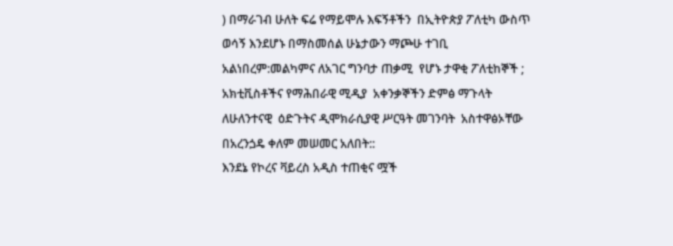) በማራገብ ሁለት ፍሬ የማይሞሉ እፍኝቶችን  በኢትዮጵያ ፖለቲካ ውስጥ  ወሳኝ እንደሆኑ በማስመሰል ሁኔታውን ማጮሁ ተገቢ አልነበረም:መልካምና ለአገር ግንባታ ጠቃሚ  የሆኑ ታዋቂ ፖለቲከኞች ; አክቲቪስቶችና የማሕበራዊ ሚዲያ  አቀንቃኞችን ድምፅ ማጉላት ለሁለንተናዊ  ዕድጉትና ዲሞክራሲያዊ ሥርዓት መገንባት  አስተዋፅኦቸው በአረንጏዴ ቀለም መሠመር አለበት::
እንደኔ የኮረና ቫይረስ አዲስ ተጠቂና ሟች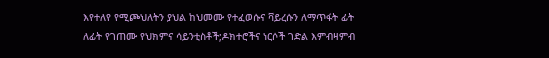እየተለየ የሚጮህለትን ያህል ከህመሙ የተፈወሱና ቫይረሱን ለማጥፋት ፊት ለፊት የገጠሙ የህክምና ሳይንቲስቶች;ዶክተሮችና ነርሶች ገድል እምብዛምብ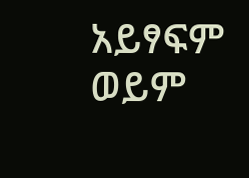አይፃፍም ወይም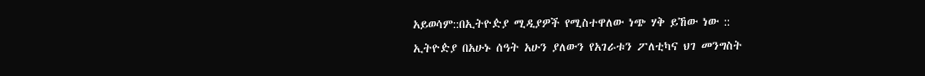አይወሳም::በኢትዮዽያ ሚዲያዎች የሚስተዋለው ነጭ ሃቅ ይኸው ነው ::
ኢትዮዽያ በአሁኑ ሰዓት አሁን ያለውን የአገራቱን ፖለቲካና ህገ መንግስት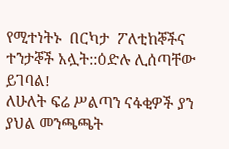የሚተነትኑ  በርካታ  ፖለቲከኞችና ተንታኞች አሏት::ዕድሉ ሊሰጣቸው ይገባል!
ለሁለት ፍሬ ሥልጣን ናፋቂዎች ያን ያህል መንጫጫት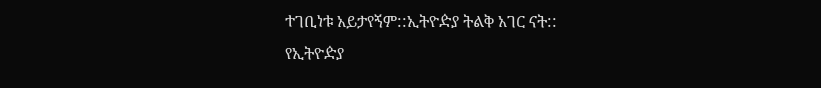ተገቢነቱ አይታየኝም::ኢትዮዽያ ትልቅ አገር ናት::
የኢትዮዽያ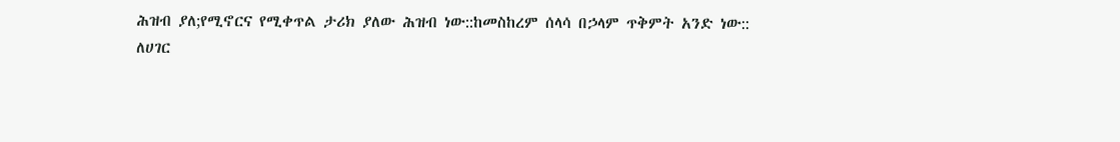ሕዝብ ያለ;የሚኖርና የሚቀጥል ታሪክ ያለው ሕዝብ ነው::ከመስከረም ሰላሳ በኃላም ጥቅምት አንድ ነው::
ለሀገር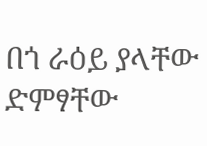በጎ ራዕይ ያላቸው ድምፃቸው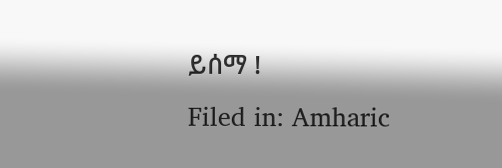ይሰማ !
Filed in: Amharic